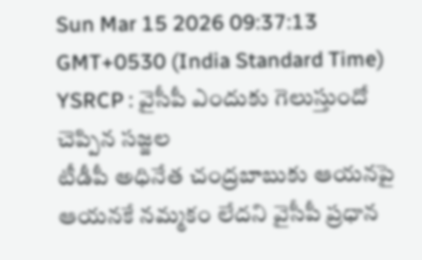Sun Mar 15 2026 09:37:13 GMT+0530 (India Standard Time)
YSRCP : వైసీపీ ఎందుకు గెలుస్తుందో చెప్పిన సజ్జల
టీడీపీ అధినేత చంద్రబాబుకు ఆయనపై ఆయనకే నమ్మకం లేదని వైసీపీ ప్రధాన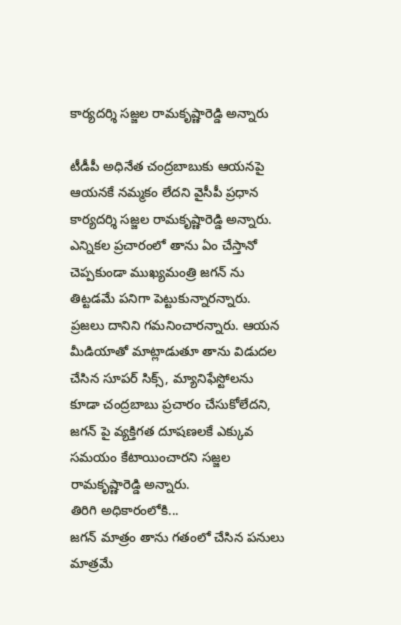కార్యదర్శి సజ్జల రామకృష్ణారెడ్డి అన్నారు

టీడీపీ అధినేత చంద్రబాబుకు ఆయనపై ఆయనకే నమ్మకం లేదని వైసీపీ ప్రధాన కార్యదర్శి సజ్జల రామకృష్ణారెడ్డి అన్నారు. ఎన్నికల ప్రచారంలో తాను ఏం చేస్తానో చెప్పకుండా ముఖ్యమంత్రి జగన్ ను తిట్టడమే పనిగా పెట్టుకున్నారన్నారు. ప్రజలు దానిని గమనించారన్నారు. ఆయన మీడియాతో మాట్లాడుతూ తాను విడుదల చేసిన సూపర్ సిక్స్, మ్యానిఫేస్టోలను కూడా చంద్రబాబు ప్రచారం చేసుకోలేదని, జగన్ పై వ్యక్తిగత దూషణలకే ఎక్కువ సమయం కేటాయించారని సజ్జల రామకృష్ణారెడ్డి అన్నారు.
తిరిగి అధికారంలోకి...
జగన్ మాత్రం తాను గతంలో చేసిన పనులు మాత్రమే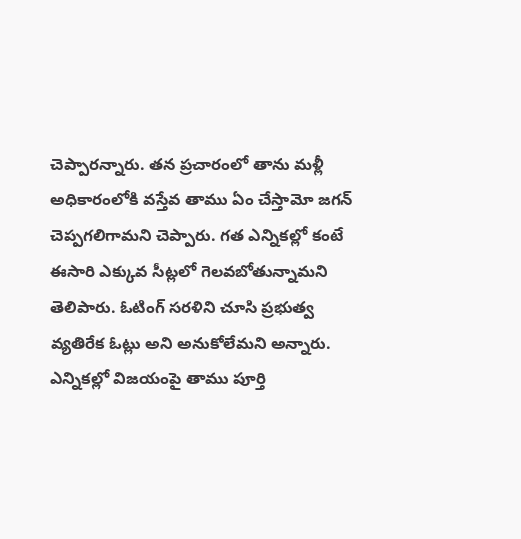చెప్పారన్నారు. తన ప్రచారంలో తాను మళ్లీ అధికారంలోకి వస్తేవ తాము ఏం చేస్తామో జగన్ చెప్పగలిగామని చెప్పారు. గత ఎన్నికల్లో కంటే ఈసారి ఎక్కువ సీట్లలో గెలవబోతున్నామని తెలిపారు. ఓటింగ్ సరళిని చూసి ప్రభుత్వ వ్యతిరేక ఓట్లు అని అనుకోలేమని అన్నారు. ఎన్నికల్లో విజయంపై తాము పూర్తి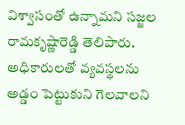విశ్వాసంతో ఉన్నామని సజ్జల రామకృష్ణారెడ్డి తెలిపారు. అధికారులతో వ్యవస్థలను అడ్డం పెట్టుకుని గెలవాలని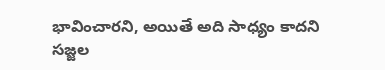భావించారని, అయితే అది సాధ్యం కాదని సజ్జల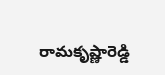రామకృష్ణారెడ్డి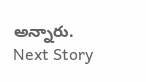అన్నారు.
Next Story